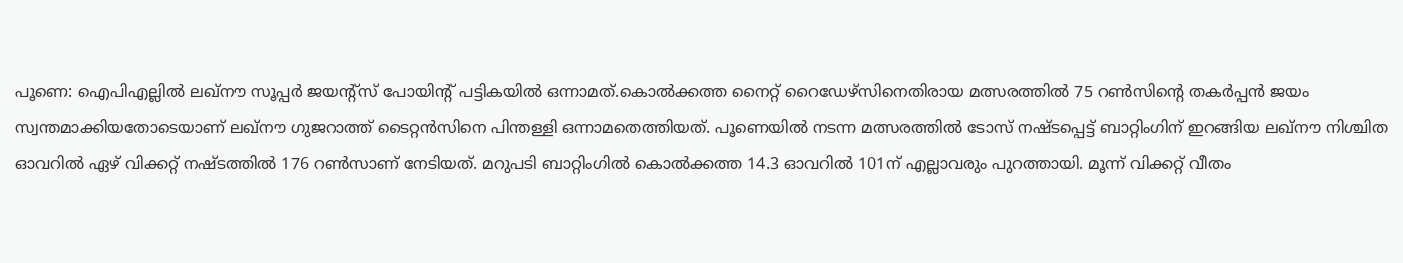പൂണെ: ഐപിഎല്ലിൽ ലഖ്നൗ സൂപ്പർ ജയന്റ്സ് പോയിന്റ് പട്ടികയിൽ ഒന്നാമത്.കൊൽക്കത്ത നൈറ്റ് റൈഡേഴ്സിനെതിരായ മത്സരത്തിൽ 75 റൺസിന്റെ തകർപ്പൻ ജയം സ്വന്തമാക്കിയതോടെയാണ് ലഖ്നൗ ഗുജറാത്ത് ടൈറ്റൻസിനെ പിന്തള്ളി ഒന്നാമതെത്തിയത്. പൂണെയിൽ നടന്ന മത്സരത്തിൽ ടോസ് നഷ്ടപ്പെട്ട് ബാറ്റിംഗിന് ഇറങ്ങിയ ലഖ്നൗ നിശ്ചിത ഓവറിൽ ഏഴ് വിക്കറ്റ് നഷ്ടത്തിൽ 176 റൺസാണ് നേടിയത്. മറുപടി ബാറ്റിംഗിൽ കൊൽക്കത്ത 14.3 ഓവറിൽ 101ന് എല്ലാവരും പുറത്തായി. മൂന്ന് വിക്കറ്റ് വീതം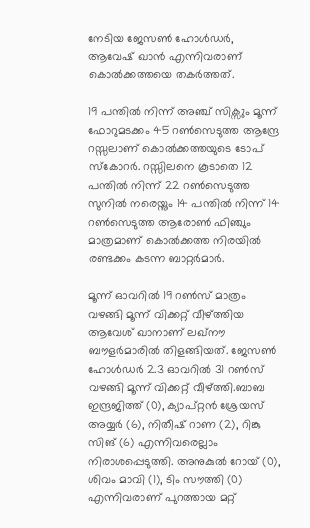നേടിയ ജേസൺ ഹോൾഡർ, ആവേഷ് ഖാൻ എന്നിവരാണ് കൊൽക്കത്തയെ തകർത്തത്.

19 പന്തിൽ നിന്ന് അഞ്ച് സിക്സും മൂന്ന് ഫോറുമടക്കം 45 റൺസെടുത്ത ആന്ദ്രേ റസ്സലാണ് കൊൽക്കത്തയുടെ ടോപ് സ്‌കോറർ. റസ്സിലനെ കൂടാതെ 12 പന്തിൽ നിന്ന് 22 റൺസെടുത്ത സുനിൽ നരെയ്നും 14 പന്തിൽ നിന്ന് 14 റൺസെടുത്ത ആരോൺ ഫിഞ്ചും മാത്രമാണ് കൊൽക്കത്ത നിരയിൽ രണ്ടക്കം കടന്ന ബാറ്റർമാർ.

മൂന്ന് ഓവറിൽ 19 റൺസ് മാത്രം വഴങ്ങി മൂന്ന് വിക്കറ്റ് വീഴ്‌ത്തിയ ആവേശ് ഖാനാണ് ലഖ്നൗ ബൗളർമാരിൽ തിളങ്ങിയത്. ജേസൺ ഹോൾഡർ 2.3 ഓവറിൽ 31 റൺസ് വഴങ്ങി മൂന്ന് വിക്കറ്റ് വീഴ്‌ത്തി.ബാബ ഇന്ദ്രജിത്ത് (0), ക്യാപ്റ്റൻ ശ്രേയസ് അയ്യർ (6), നിതീഷ് റാണ (2), റിങ്കു സിങ് (6) എന്നിവരെല്ലാം നിരാശപ്പെടുത്തി. അനുകുൽ റോയ് (0), ശിവം മാവി (1), ടിം സൗത്തി (0) എന്നിവരാണ് പുറത്തായ മറ്റ്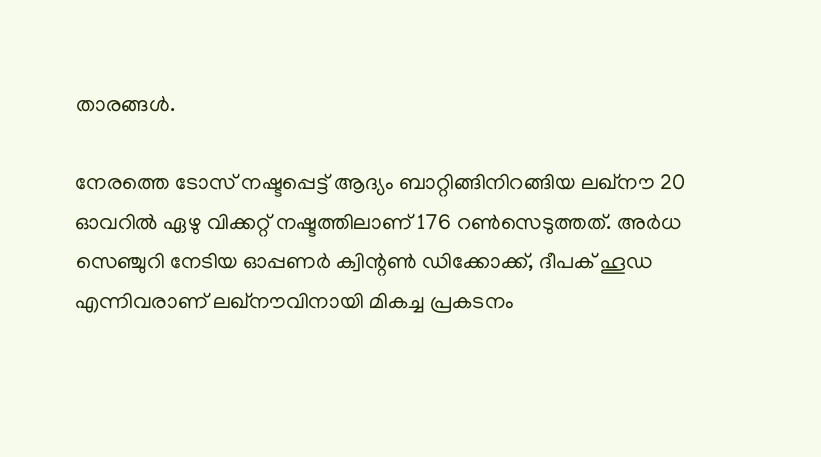താരങ്ങൾ.

നേരത്തെ ടോസ് നഷ്ടപ്പെട്ട് ആദ്യം ബാറ്റിങ്ങിനിറങ്ങിയ ലഖ്നൗ 20 ഓവറിൽ ഏഴു വിക്കറ്റ് നഷ്ടത്തിലാണ് 176 റൺസെടുത്തത്. അർധ സെഞ്ചുറി നേടിയ ഓപ്പണർ ക്വിന്റൺ ഡിക്കോക്ക്, ദീപക് ഹൂഡ എന്നിവരാണ് ലഖ്നൗവിനായി മികച്ച പ്രകടനം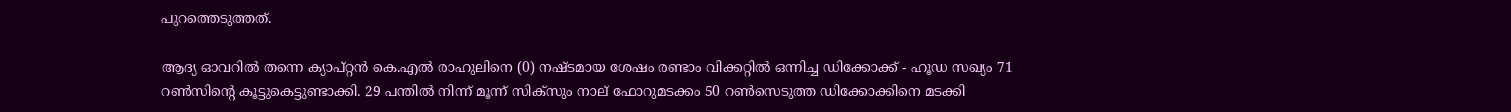പുറത്തെടുത്തത്.

ആദ്യ ഓവറിൽ തന്നെ ക്യാപ്റ്റൻ കെ.എൽ രാഹുലിനെ (0) നഷ്ടമായ ശേഷം രണ്ടാം വിക്കറ്റിൽ ഒന്നിച്ച ഡിക്കോക്ക് - ഹൂഡ സഖ്യം 71 റൺസിന്റെ കൂട്ടുകെട്ടുണ്ടാക്കി. 29 പന്തിൽ നിന്ന് മൂന്ന് സിക്സും നാല് ഫോറുമടക്കം 50 റൺസെടുത്ത ഡിക്കോക്കിനെ മടക്കി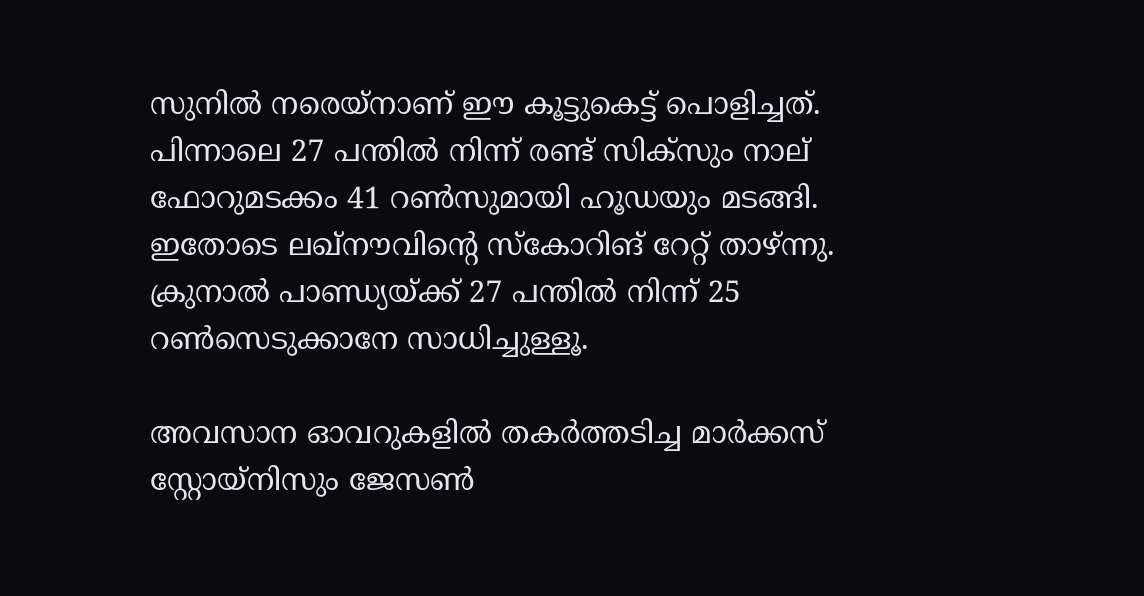സുനിൽ നരെയ്നാണ് ഈ കൂട്ടുകെട്ട് പൊളിച്ചത്. പിന്നാലെ 27 പന്തിൽ നിന്ന് രണ്ട് സിക്സും നാല് ഫോറുമടക്കം 41 റൺസുമായി ഹൂഡയും മടങ്ങി. ഇതോടെ ലഖ്നൗവിന്റെ സ്‌കോറിങ് റേറ്റ് താഴ്ന്നു. ക്രുനാൽ പാണ്ഡ്യയ്ക്ക് 27 പന്തിൽ നിന്ന് 25 റൺസെടുക്കാനേ സാധിച്ചുള്ളൂ.

അവസാന ഓവറുകളിൽ തകർത്തടിച്ച മാർക്കസ് സ്റ്റോയ്നിസും ജേസൺ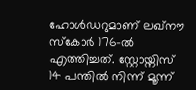ഹോൾഡറുമാണ് ലഖ്നൗ സ്‌കോർ 176-ൽ എത്തിച്ചത്. സ്റ്റോയ്നിസ് 14 പന്തിൽ നിന്ന് മൂന്ന്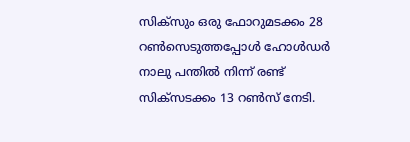സിക്സും ഒരു ഫോറുമടക്കം 28 റൺസെടുത്തപ്പോൾ ഹോൾഡർ നാലു പന്തിൽ നിന്ന് രണ്ട് സിക്സടക്കം 13 റൺസ് നേടി.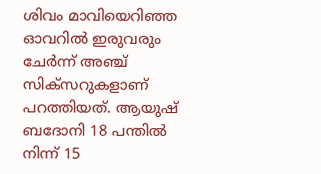ശിവം മാവിയെറിഞ്ഞ ഓവറിൽ ഇരുവരും ചേർന്ന് അഞ്ച് സിക്സറുകളാണ് പറത്തിയത്. ആയുഷ് ബദോനി 18 പന്തിൽ നിന്ന് 15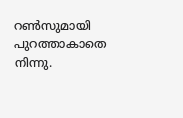റൺസുമായി പുറത്താകാതെ നിന്നു.